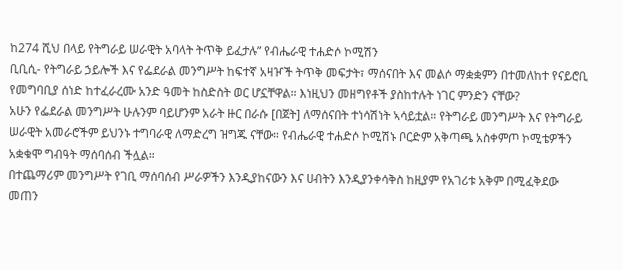ከ274 ሺህ በላይ የትግራይ ሠራዊት አባላት ትጥቅ ይፈታሉ” የብሔራዊ ተሐድሶ ኮሚሽን
ቢቢሲ- የትግራይ ኃይሎች እና የፌደራል መንግሥት ከፍተኛ አዛዦች ትጥቅ መፍታት፣ ማሰናበት እና መልሶ ማቋቋምን በተመለከተ የናይሮቢ የመግባቢያ ሰነድ ከተፈራረሙ አንድ ዓመት ከስድስት ወር ሆኗቸዋል። እነዚህን መዘግየቶች ያስከተሉት ነገር ምንድን ናቸው?
አሁን የፌደራል መንግሥት ሁሉንም ባይሆንም አራት ዙር በራሱ [በጀት] ለማሰናበት ተነሳሽነት ኣሳይቷል። የትግራይ መንግሥት እና የትግራይ ሠራዊት አመራሮችም ይህንኑ ተግባራዊ ለማድረግ ዝግጁ ናቸው። የብሔራዊ ተሐድሶ ኮሚሽኑ ቦርድም አቅጣጫ አስቀምጦ ኮሚቴዎችን አቋቁሞ ግብዓት ማሰባሰብ ችሏል።
በተጨማሪም መንግሥት የገቢ ማሰባሰብ ሥራዎችን እንዲያከናውን እና ሀብትን እንዲያንቀሳቅስ ከዚያም የአገሪቱ አቅም በሚፈቅደው መጠን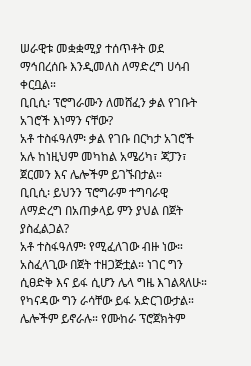ሠራዊቱ መቋቋሚያ ተሰጥቶት ወደ ማኅበረሰቡ እንዲመለስ ለማድረግ ሀሳብ ቀርቧል።
ቢቢሲ፡ ፕሮግራሙን ለመሸፈን ቃል የገቡት አገሮች እነማን ናቸው?
አቶ ተስፋዓለም፡ ቃል የገቡ በርካታ አገሮች አሉ ከነዚህም መካከል አሜሪካ፣ ጃፓን፣ ጀርመን እና ሌሎችም ይገኙበታል።
ቢቢሲ፡ ይህንን ፕሮግራም ተግባራዊ ለማድረግ በአጠቃላይ ምን ያህል በጀት ያስፈልጋል?
አቶ ተስፋዓለም፡ የሚፈለገው ብዙ ነው። አስፈላጊው በጀት ተዘጋጅቷል። ነገር ግን ሲፀድቅ እና ይፋ ሲሆን ሌላ ግዜ እገልጻለሁ። የካናዳው ግን ራሳቸው ይፋ አድርገውታል። ሌሎችም ይኖራሉ። የሙከራ ፕሮጀክትም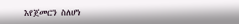እየጀመርን ስለሆነ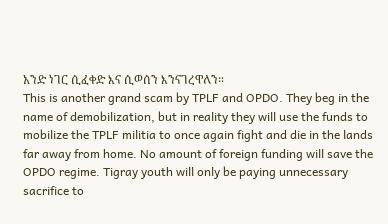አንድ ነገር ሲፈቀድ እና ሲወሰን እንናገረዋለን።
This is another grand scam by TPLF and OPDO. They beg in the name of demobilization, but in reality they will use the funds to mobilize the TPLF militia to once again fight and die in the lands far away from home. No amount of foreign funding will save the OPDO regime. Tigray youth will only be paying unnecessary sacrifice to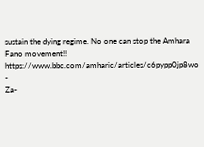sustain the dying regime. No one can stop the Amhara Fano movement!!
https://www.bbc.com/amharic/articles/c6pypp0jp8wo
-
Za-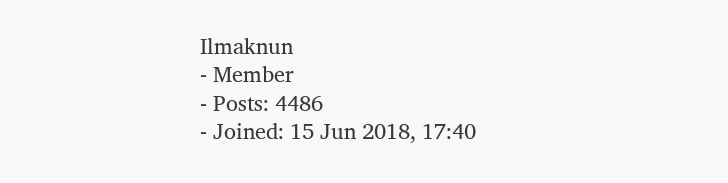Ilmaknun
- Member
- Posts: 4486
- Joined: 15 Jun 2018, 17:40